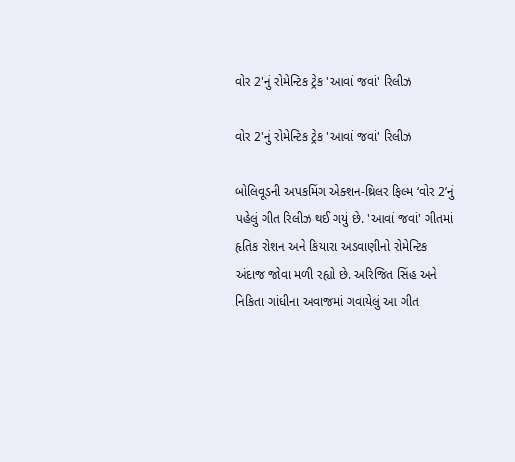વોર 2'નું રોમેન્ટિક ટ્રેક 'આવાં જવાં' રિલીઝ

વોર 2'નું રોમેન્ટિક ટ્રેક 'આવાં જવાં' રિલીઝ

બોલિવૂડની અપકમિંગ એક્શન-થ્રિલર ફિલ્મ ‘વોર 2’નું પહેલું ગીત રિલીઝ થઈ ગયું છે. 'આવાં જવાં' ગીતમાં હૃતિક રોશન અને કિયારા અડવાણીનો રોમેન્ટિક અંદાજ જોવા મળી રહ્યો છે. અરિજિત સિંહ અને નિકિતા ગાંધીના અવાજમાં ગવાયેલું આ ગીત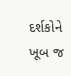દર્શકોને ખૂબ જ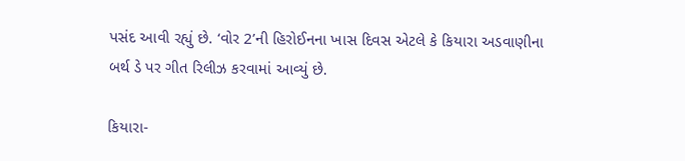પસંદ આવી રહ્યું છે. ‘વોર 2’ની હિરોઈનના ખાસ દિવસ એટલે કે કિયારા અડવાણીના બર્થ ડે પર ગીત રિલીઝ કરવામાં આવ્યું છે.

કિયારા-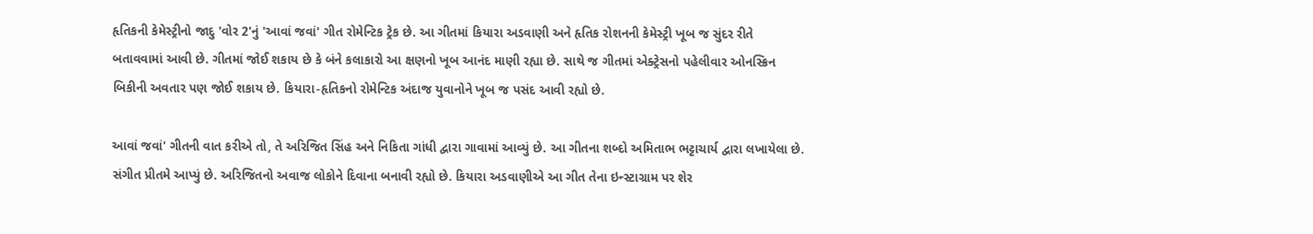હૃતિકની કેમેસ્ટ્રીનો જાદુ 'વોર 2'નું 'આવાં જવાં' ગીત રોમેન્ટિક ટ્રેક છે. આ ગીતમાં કિયારા અડવાણી અને હૃતિક રોશનની કેમેસ્ટ્રી ખૂબ જ સુંદર રીતે બતાવવામાં આવી છે. ગીતમાં જોઈ શકાય છે કે બંને કલાકારો આ ક્ષણનો ખૂબ આનંદ માણી રહ્યા છે. સાથે જ ગીતમાં એક્ટ્રેસનો પહેલીવાર ઓનસ્ક્રિન બિકીની અવતાર પણ જોઈ શકાય છે. કિયારા-હૃતિકનો રોમેન્ટિક અંદાજ યુવાનોને ખૂબ જ પસંદ આવી રહ્યો છે.

આવાં જવાં' ગીતની વાત કરીએ તો, તે અરિજિત સિંહ અને નિકિતા ગાંધી દ્વારા ગાવામાં આવ્યું છે. આ ગીતના શબ્દો અમિતાભ ભટ્ટાચાર્ય દ્વારા લખાયેલા છે. સંગીત પ્રીતમે આપ્યું છે. અરિજિતનો અવાજ લોકોને દિવાના બનાવી રહ્યો છે. કિયારા અડવાણીએ આ ગીત તેના ઇન્સ્ટાગ્રામ પર શેર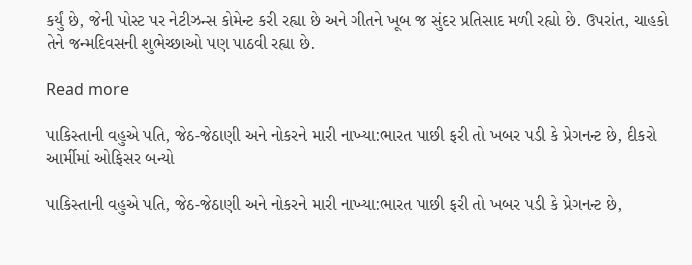કર્યું છે, જેની પોસ્ટ પર નેટીઝન્સ કોમેન્ટ કરી રહ્યા છે અને ગીતને ખૂબ જ સુંદર પ્રતિસાદ મળી રહ્યો છે. ઉપરાંત, ચાહકો તેને જન્મદિવસની શુભેચ્છાઓ પણ પાઠવી રહ્યા છે.

Read more

પાકિસ્તાની વહુએ પતિ, જેઠ-જેઠાણી અને નોકરને મારી નાખ્યા:ભારત પાછી ફરી તો ખબર પડી કે પ્રેગનન્ટ છે, દીકરો આર્મીમાં ઓફિસર બન્યો

પાકિસ્તાની વહુએ પતિ, જેઠ-જેઠાણી અને નોકરને મારી નાખ્યા:ભારત પાછી ફરી તો ખબર પડી કે પ્રેગનન્ટ છે,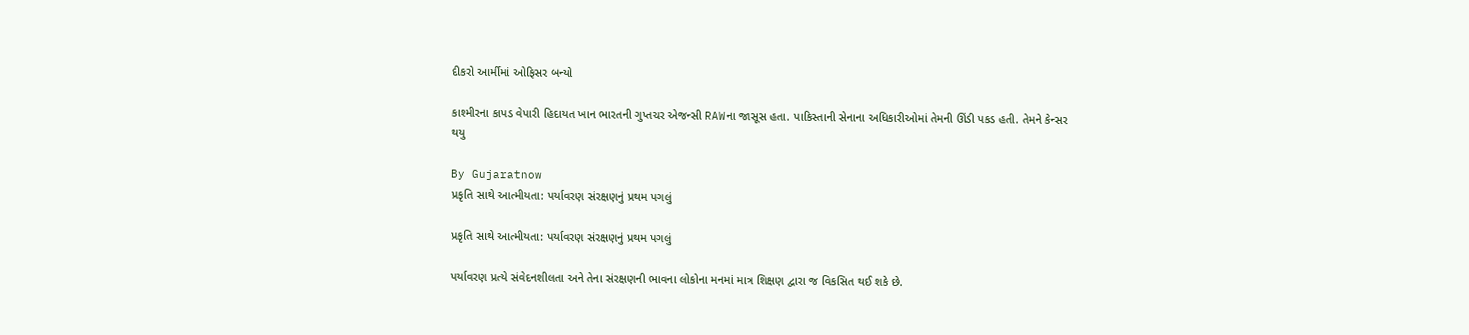દીકરો આર્મીમાં ઓફિસર બન્યો

કાશ્મીરના કાપડ વેપારી હિદાયત ખાન ભારતની ગુપ્તચર એજન્સી RAWના જાસૂસ હતા. પાકિસ્તાની સેનાના અધિકારીઓમાં તેમની ઊંડી પકડ હતી. તેમને કેન્સર થયુ

By Gujaratnow
પ્રકૃતિ સાથે આત્મીયતા: પર્યાવરણ સંરક્ષણનું પ્રથમ પગલું

પ્રકૃતિ સાથે આત્મીયતા: પર્યાવરણ સંરક્ષણનું પ્રથમ પગલું

પર્યાવરણ પ્રત્યે સંવેદનશીલતા અને તેના સંરક્ષણની ભાવના લોકોના મનમાં માત્ર શિક્ષણ દ્વારા જ વિકસિત થઈ શકે છે.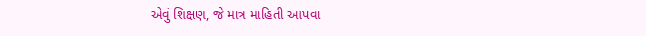એવું શિક્ષણ, જે માત્ર માહિતી આપવા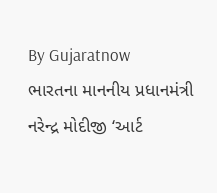By Gujaratnow
ભારતના માનનીય પ્રધાનમંત્રી નરેન્દ્ર મોદીજી ‘આર્ટ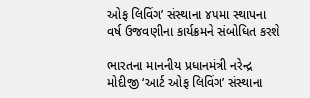ઓફ લિવિંગ’ સંસ્થાના ૪૫મા સ્થાપના વર્ષ ઉજવણીના કાર્યક્રમને સંબોધિત કરશે

ભારતના માનનીય પ્રધાનમંત્રી નરેન્દ્ર મોદીજી ‘આર્ટ ઓફ લિવિંગ’ સંસ્થાના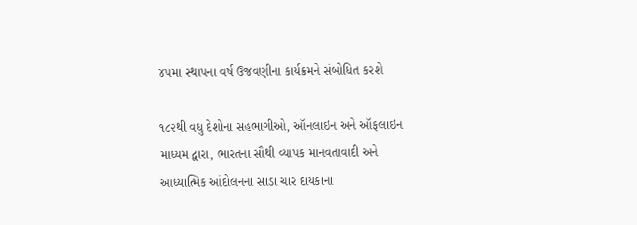૪૫મા સ્થાપના વર્ષ ઉજવણીના કાર્યક્રમને સંબોધિત કરશે

૧૮૨થી વધુ દેશોના સહભાગીઓ, ઑનલાઇન અને ઑફલાઇન માધ્યમ દ્વારા, ભારતના સૌથી વ્યાપક માનવતાવાદી અને આધ્યાત્મિક આંદોલનના સાડા ચાર દાયકાના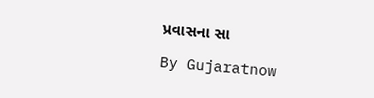પ્રવાસના સા

By Gujaratnow